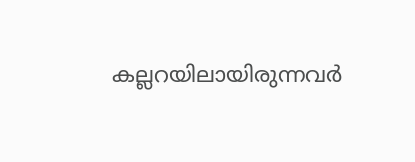കല്ലറയിലായിരുന്നവർ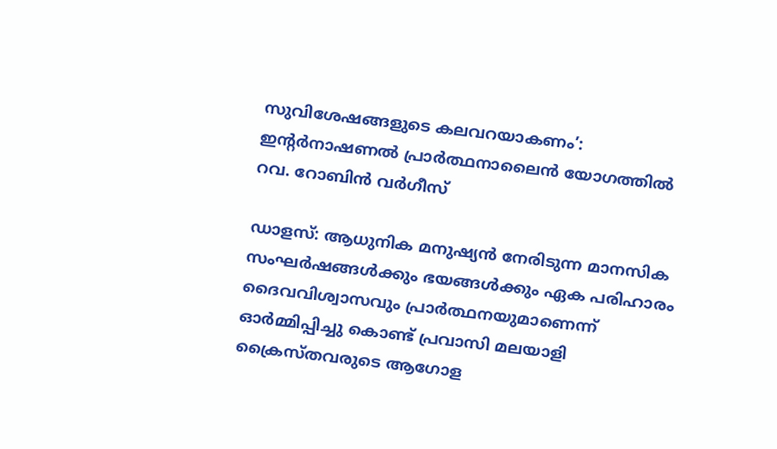സുവിശേഷങ്ങളുടെ കലവറയാകണം’: ഇന്റർനാഷണൽ പ്രാർത്ഥനാലൈൻ യോഗത്തിൽ റവ. റോബിൻ വർഗീസ്

ഡാളസ്: ആധുനിക മനുഷ്യൻ നേരിടുന്ന മാനസിക സംഘർഷങ്ങൾക്കും ഭയങ്ങൾക്കും ഏക പരിഹാരം ദൈവവിശ്വാസവും പ്രാർത്ഥനയുമാണെന്ന് ഓർമ്മിപ്പിച്ചു കൊണ്ട് പ്രവാസി മലയാളി ക്രൈസ്തവരുടെ ആഗോള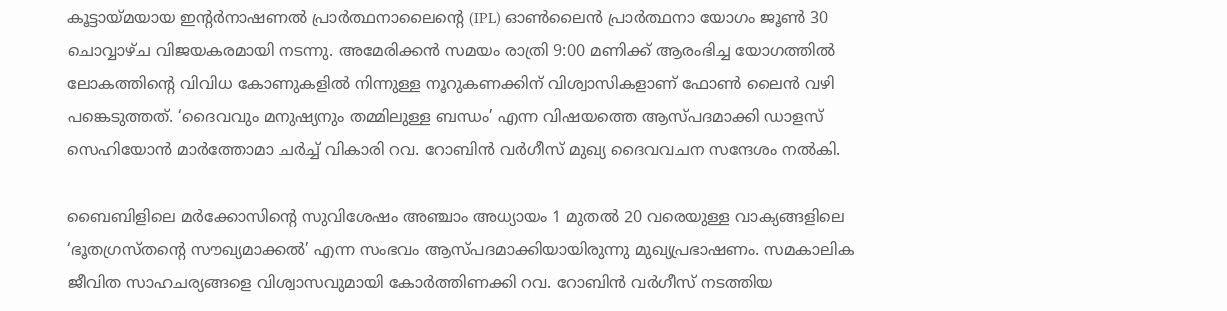കൂട്ടായ്മയായ ഇന്റർനാഷണൽ പ്രാർത്ഥനാലൈന്റെ (IPL) ഓൺലൈൻ പ്രാർത്ഥനാ യോഗം ജൂൺ 30 ചൊവ്വാഴ്ച വിജയകരമായി നടന്നു. അമേരിക്കൻ സമയം രാത്രി 9:00 മണിക്ക് ആരംഭിച്ച യോഗത്തിൽ ലോകത്തിന്റെ വിവിധ കോണുകളിൽ നിന്നുള്ള നൂറുകണക്കിന് വിശ്വാസികളാണ് ഫോൺ ലൈൻ വഴി പങ്കെടുത്തത്. ‘ദൈവവും മനുഷ്യനും തമ്മിലുള്ള ബന്ധം’ എന്ന വിഷയത്തെ ആസ്പദമാക്കി ഡാളസ് സെഹിയോൻ മാർത്തോമാ ചർച്ച് വികാരി റവ. റോബിൻ വർഗീസ് മുഖ്യ ദൈവവചന സന്ദേശം നൽകി.

ബൈബിളിലെ മർക്കോസിന്റെ സുവിശേഷം അഞ്ചാം അധ്യായം 1 മുതൽ 20 വരെയുള്ള വാക്യങ്ങളിലെ ‘ഭൂതഗ്രസ്തന്റെ സൗഖ്യമാക്കൽ’ എന്ന സംഭവം ആസ്പദമാക്കിയായിരുന്നു മുഖ്യപ്രഭാഷണം. സമകാലിക ജീവിത സാഹചര്യങ്ങളെ വിശ്വാസവുമായി കോർത്തിണക്കി റവ. റോബിൻ വർഗീസ് നടത്തിയ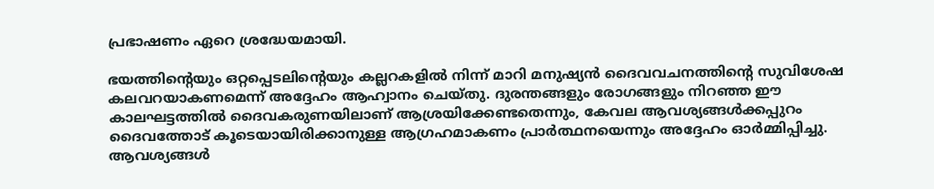പ്രഭാഷണം ഏറെ ശ്രദ്ധേയമായി.

ഭയത്തിന്റെയും ഒറ്റപ്പെടലിന്റെയും കല്ലറകളിൽ നിന്ന് മാറി മനുഷ്യൻ ദൈവവചനത്തിന്റെ സുവിശേഷ കലവറയാകണമെന്ന് അദ്ദേഹം ആഹ്വാനം ചെയ്തു. ദുരന്തങ്ങളും രോഗങ്ങളും നിറഞ്ഞ ഈ കാലഘട്ടത്തിൽ ദൈവകരുണയിലാണ് ആശ്രയിക്കേണ്ടതെന്നും, കേവല ആവശ്യങ്ങൾക്കപ്പുറം ദൈവത്തോട് കൂടെയായിരിക്കാനുള്ള ആഗ്രഹമാകണം പ്രാർത്ഥനയെന്നും അദ്ദേഹം ഓർമ്മിപ്പിച്ചു. ആവശ്യങ്ങൾ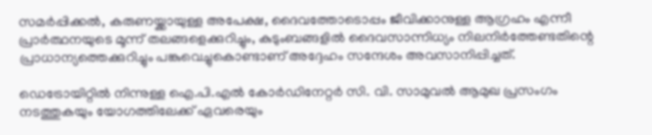സമർപ്പിക്കൽ, കരുണയ്ക്കായുള്ള അപേക്ഷ, ദൈവത്തോടൊപ്പം ജീവിക്കാനുള്ള ആഗ്രഹം എന്നീ പ്രാർത്ഥനയുടെ മൂന്ന് തലങ്ങളെക്കുറിച്ചും, കുടുംബങ്ങളിൽ ദൈവസാന്നിധ്യം നിലനിർത്തേണ്ടതിന്റെ പ്രാധാന്യത്തെക്കുറിച്ചും പങ്കുവെച്ചുകൊണ്ടാണ് അദ്ദേഹം സന്ദേശം അവസാനിപ്പിച്ചത്.

ഡെട്രോയിറ്റിൽ നിന്നുള്ള ഐ.പി.എൽ കോർഡിനേറ്റർ സി. വി. സാമുവൽ ആമുഖ പ്രസംഗം നടത്തുകയും യോഗത്തിലേക്ക് ഏവരെയും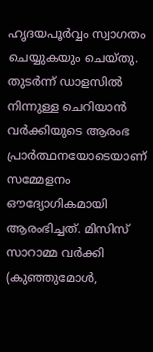ഹൃദയപൂർവ്വം സ്വാഗതം ചെയ്യുകയും ചെയ്തു. തുടർന്ന് ഡാളസിൽ നിന്നുള്ള ചെറിയാൻ വർക്കിയുടെ ആരംഭ പ്രാർത്ഥനയോടെയാണ് സമ്മേളനം ഔദ്യോഗികമായി ആരംഭിച്ചത്. മിസിസ് സാറാമ്മ വർക്കി (കുഞ്ഞുമോൾ,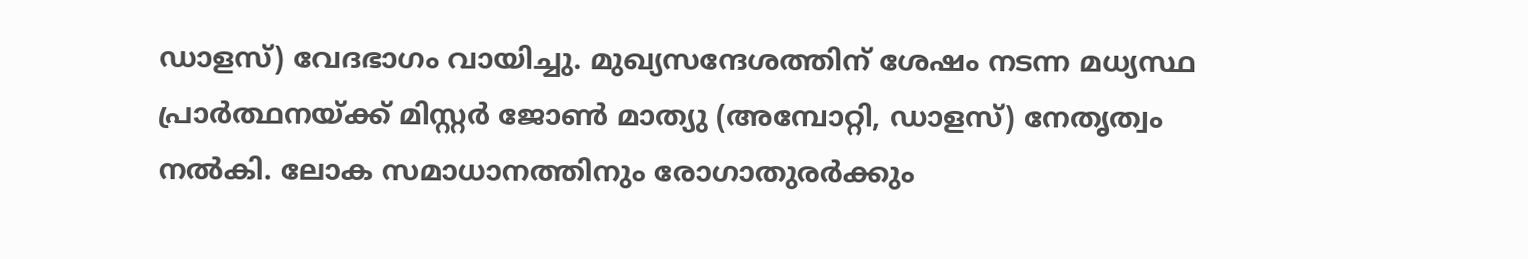ഡാളസ്) വേദഭാഗം വായിച്ചു. മുഖ്യസന്ദേശത്തിന് ശേഷം നടന്ന മധ്യസ്ഥ പ്രാർത്ഥനയ്ക്ക് മിസ്റ്റർ ജോൺ മാത്യു (അമ്പോറ്റി, ഡാളസ്) നേതൃത്വം നൽകി. ലോക സമാധാനത്തിനും രോഗാതുരർക്കും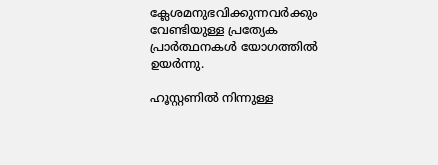ക്ലേശമനുഭവിക്കുന്നവർക്കും വേണ്ടിയുള്ള പ്രത്യേക പ്രാർത്ഥനകൾ യോഗത്തിൽ ഉയർന്നു.

ഹൂസ്റ്റണിൽ നിന്നുള്ള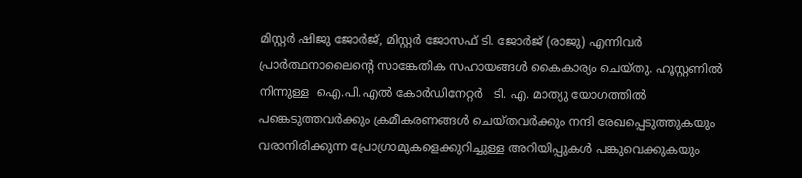മിസ്റ്റർ ഷിജു ജോർജ്, മിസ്റ്റർ ജോസഫ് ടി. ജോർജ് (രാജു) എന്നിവർ പ്രാർത്ഥനാലൈന്റെ സാങ്കേതിക സഹായങ്ങൾ കൈകാര്യം ചെയ്തു. ഹൂസ്റ്റണിൽ നിന്നുള്ള  ഐ.പി.എൽ കോർഡിനേറ്റർ   ടി. എ. മാത്യു യോഗത്തിൽ പങ്കെടുത്തവർക്കും ക്രമീകരണങ്ങൾ ചെയ്തവർക്കും നന്ദി രേഖപ്പെടുത്തുകയും വരാനിരിക്കുന്ന പ്രോഗ്രാമുകളെക്കുറിച്ചുള്ള അറിയിപ്പുകൾ പങ്കുവെക്കുകയും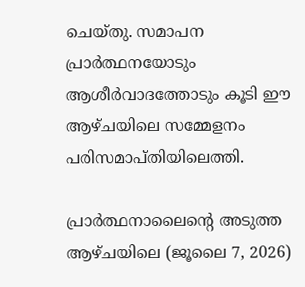ചെയ്തു. സമാപന പ്രാർത്ഥനയോടും ആശീർവാദത്തോടും കൂടി ഈ ആഴ്ചയിലെ സമ്മേളനം പരിസമാപ്തിയിലെത്തി.

പ്രാർത്ഥനാലൈന്റെ അടുത്ത ആഴ്ചയിലെ (ജൂലൈ 7, 2026)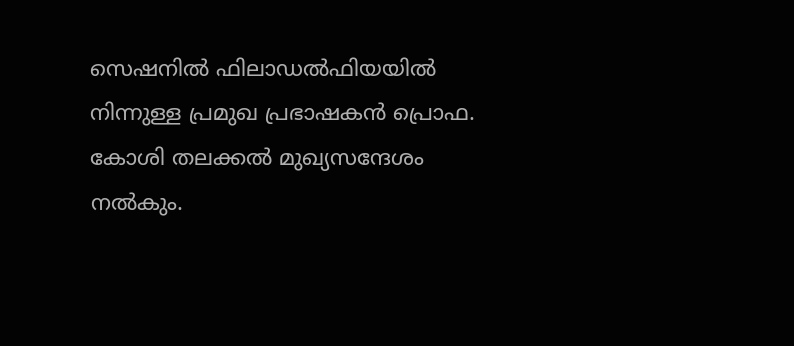സെഷനിൽ ഫിലാഡൽഫിയയിൽ നിന്നുള്ള പ്രമുഖ പ്രഭാഷകൻ പ്രൊഫ. കോശി തലക്കൽ മുഖ്യസന്ദേശം നൽകും.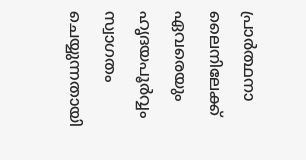പ്രാർത്ഥനാ ലൈനിലേക്ക് ഏവരെയും ഹൃദയപൂർവ്വം സ്വാഗതം ചെയ്യുന്നതായി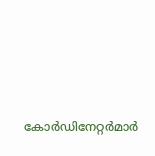കോർഡിനേറ്റർമാർ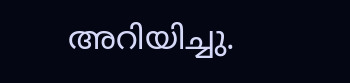അറിയിച്ചു.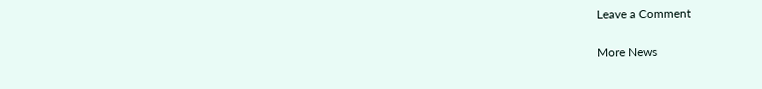Leave a Comment

More News